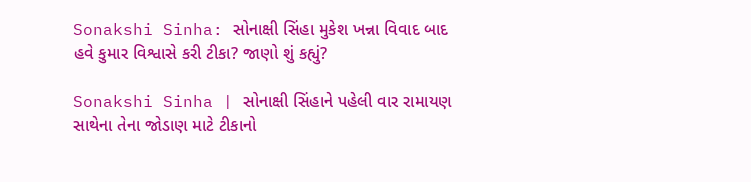Sonakshi Sinha: સોનાક્ષી સિંહા મુકેશ ખન્ના વિવાદ બાદ હવે કુમાર વિશ્વાસે કરી ટીકા? જાણો શું કહ્યું?

Sonakshi Sinha | સોનાક્ષી સિંહાને પહેલી વાર રામાયણ સાથેના તેના જોડાણ માટે ટીકાનો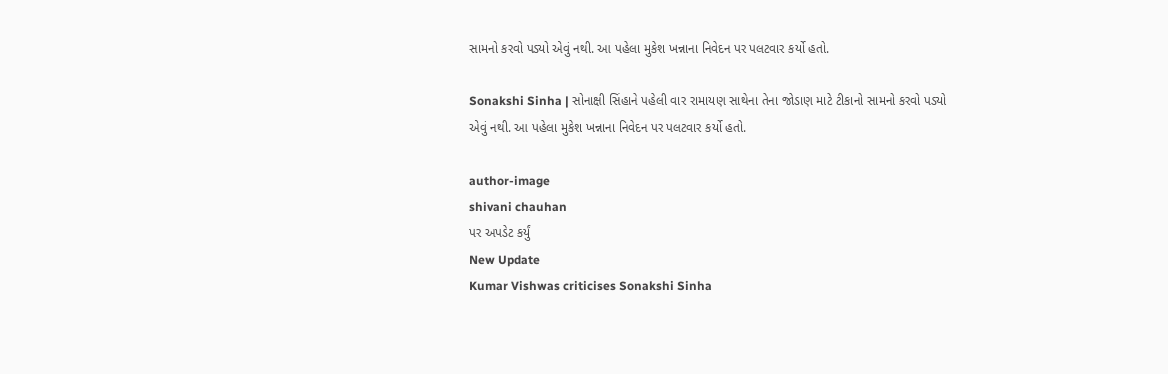સામનો કરવો પડ્યો એવું નથી. આ પહેલા મુકેશ ખન્નાના નિવેદન પર પલટવાર કર્યો હતો.

Sonakshi Sinha | સોનાક્ષી સિંહાને પહેલી વાર રામાયણ સાથેના તેના જોડાણ માટે ટીકાનો સામનો કરવો પડ્યો એવું નથી. આ પહેલા મુકેશ ખન્નાના નિવેદન પર પલટવાર કર્યો હતો.

author-image
shivani chauhan
પર અપડેટ કર્યું
New Update
Kumar Vishwas criticises Sonakshi Sinha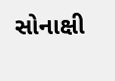સોનાક્ષી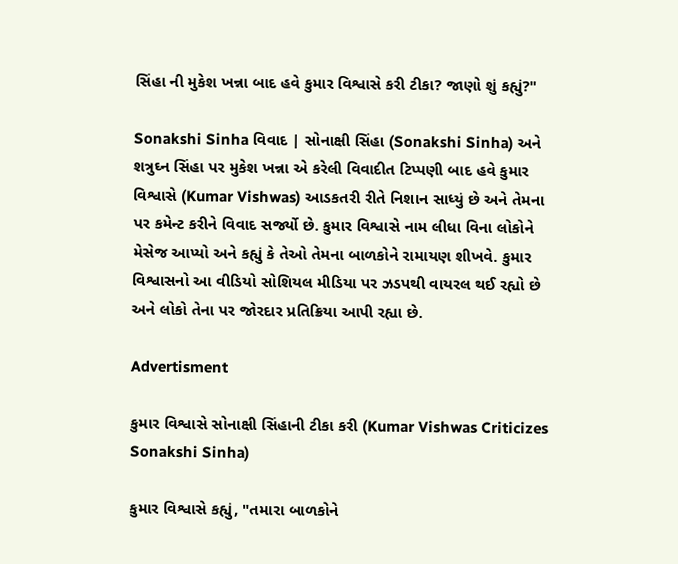સિંહા ની મુકેશ ખન્ના બાદ હવે કુમાર વિશ્વાસે કરી ટીકા? જાણો શું કહ્યું?"

Sonakshi Sinha વિવાદ | સોનાક્ષી સિંહા (Sonakshi Sinha) અને શત્રુઘ્ન સિંહા પર મુકેશ ખન્ના એ કરેલી વિવાદીત ટિપ્પણી બાદ હવે કુમાર વિશ્વાસે (Kumar Vishwas) આડકતરી રીતે નિશાન સાધ્યું છે અને તેમના પર કમેન્ટ કરીને વિવાદ સર્જ્યો છે. કુમાર વિશ્વાસે નામ લીધા વિના લોકોને મેસેજ આપ્યો અને કહ્યું કે તેઓ તેમના બાળકોને રામાયણ શીખવે. કુમાર વિશ્વાસનો આ વીડિયો સોશિયલ મીડિયા પર ઝડપથી વાયરલ થઈ રહ્યો છે અને લોકો તેના પર જોરદાર પ્રતિક્રિયા આપી રહ્યા છે.

Advertisment

કુમાર વિશ્વાસે સોનાક્ષી સિંહાની ટીકા કરી (Kumar Vishwas Criticizes Sonakshi Sinha)

કુમાર વિશ્વાસે કહ્યું, "તમારા બાળકોને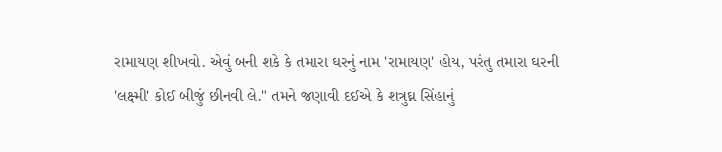રામાયણ શીખવો. એવું બની શકે કે તમારા ઘરનું નામ 'રામાયણ' હોય, પરંતુ તમારા ઘરની 'લક્ષ્મી' કોઈ બીજું છીનવી લે." તમને જણાવી દઈએ કે શત્રુઘ્ન સિંહાનું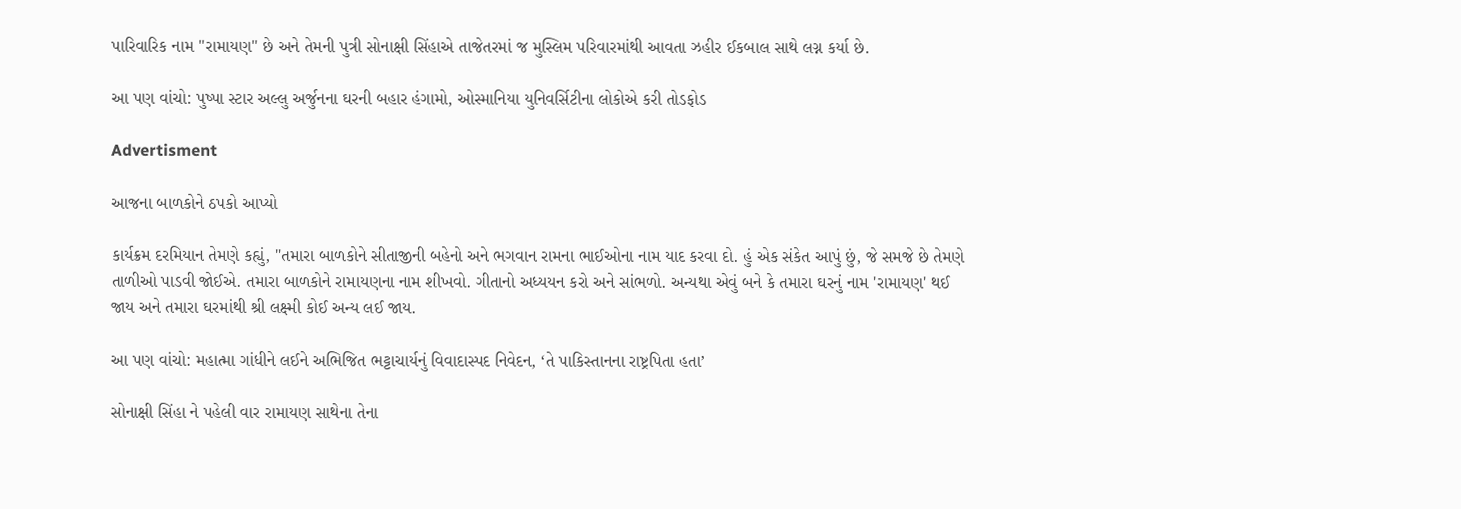પારિવારિક નામ "રામાયણ" છે અને તેમની પુત્રી સોનાક્ષી સિંહાએ તાજેતરમાં જ મુસ્લિમ પરિવારમાંથી આવતા ઝહીર ઈકબાલ સાથે લગ્ન કર્યા છે.

આ પણ વાંચો: પુષ્પા સ્ટાર અલ્લુ અર્જુનના ઘરની બહાર હંગામો, ઓસ્માનિયા યુનિવર્સિટીના લોકોએ કરી તોડફોડ

Advertisment

આજના બાળકોને ઠપકો આપ્યો

કાર્યક્રમ દરમિયાન તેમણે કહ્યું, "તમારા બાળકોને સીતાજીની બહેનો અને ભગવાન રામના ભાઈઓના નામ યાદ કરવા દો. હું એક સંકેત આપું છું, જે સમજે છે તેમણે તાળીઓ પાડવી જોઈએ. તમારા બાળકોને રામાયણના નામ શીખવો. ગીતાનો અધ્યયન કરો અને સાંભળો. અન્યથા એવું બને કે તમારા ઘરનું નામ 'રામાયણ' થઈ જાય અને તમારા ઘરમાંથી શ્રી લક્ષ્મી કોઈ અન્ય લઈ જાય.

આ પણ વાંચો: મહાત્મા ગાંધીને લઈને અભિજિત ભટ્ટાચાર્યનું વિવાદાસ્પદ નિવેદન, ‘તે પાકિસ્તાનના રાષ્ટ્રપિતા હતા’

સોનાક્ષી સિંહા ને પહેલી વાર રામાયણ સાથેના તેના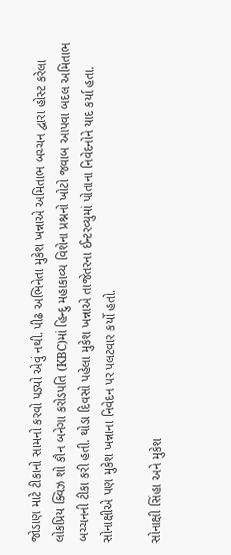જોડાણ માટે ટીકાનો સામનો કરવો પડ્યો એવું નથી. પીઢ અભિનેતા મુકેશ ખન્નાએ અમિતાભ બચ્ચન દ્વારા હોસ્ટ કરેલા લોકપ્રિય ક્વિઝ શો કૌન બનેગા કરોડપતિ (KBC)માં હિન્દુ મહાકાવ્ય વિશેના પ્રશ્નનો ખોટો જવાબ આપવા બદલ અમિતાભ બચ્ચનની ટીકા કરી હતી. થોડા દિવસો પહેલા મુકેશ ખન્નાએ તાજેતરના ઈન્ટરવ્યુમાં પોતાના નિવેદનોને યાદ કર્યા હતા. સોનાક્ષીએ પણ મુકેશ ખન્નાના નિવેદન પર પલટવાર કર્યો હતો.

સોનાક્ષી સિંહા અને મુકેશ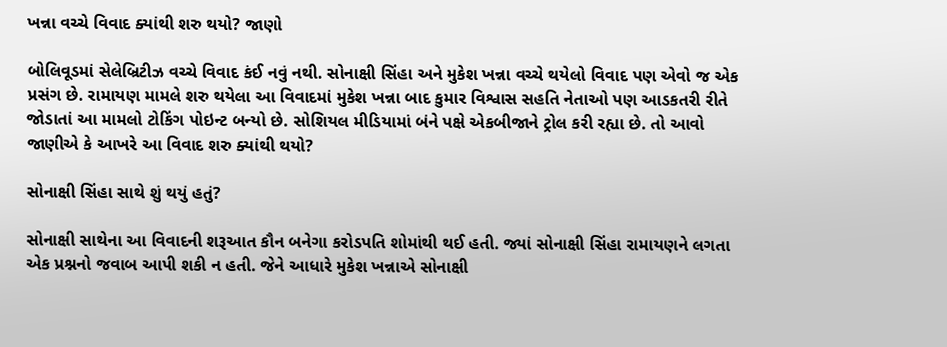ખન્ના વચ્ચે વિવાદ ક્યાંથી શરુ થયો? જાણો

બોલિવૂડમાં સેલેબ્રિટીઝ વચ્ચે વિવાદ કંઈ નવું નથી. સોનાક્ષી સિંહા અને મુકેશ ખન્ના વચ્ચે થયેલો વિવાદ પણ એવો જ એક પ્રસંગ છે. રામાયણ મામલે શરુ થયેલા આ વિવાદમાં મુકેશ ખન્ના બાદ કુમાર વિશ્વાસ સહતિ નેતાઓ પણ આડકતરી રીતે જોડાતાં આ મામલો ટોકિંગ પોઇન્ટ બન્યો છે. સોશિયલ મીડિયામાં બંને પક્ષે એકબીજાને ટ્રોલ કરી રહ્યા છે. તો આવો જાણીએ કે આખરે આ વિવાદ શરુ ક્યાંથી થયો?

સોનાક્ષી સિંહા સાથે શું થયું હતું?

સોનાક્ષી સાથેના આ વિવાદની શરૂઆત કૌન બનેગા કરોડપતિ શોમાંથી થઈ હતી. જ્યાં સોનાક્ષી સિંહા રામાયણને લગતા એક પ્રશ્નનો જવાબ આપી શકી ન હતી. જેને આધારે મુકેશ ખન્નાએ સોનાક્ષી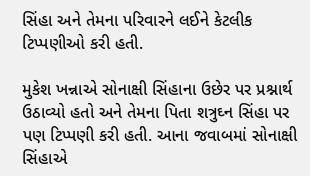સિંહા અને તેમના પરિવારને લઈને કેટલીક ટિપ્પણીઓ કરી હતી.

મુકેશ ખન્નાએ સોનાક્ષી સિંહાના ઉછેર પર પ્રશ્નાર્થ ઉઠાવ્યો હતો અને તેમના પિતા શત્રુઘ્ન સિંહા પર પણ ટિપ્પણી કરી હતી. આના જવાબમાં સોનાક્ષી સિંહાએ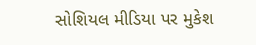સોશિયલ મીડિયા પર મુકેશ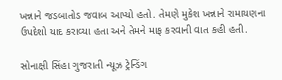ખન્નાને જડબાતોડ જવાબ આપ્યો હતો. તેમણે મુકેશ ખન્નાને રામાયણના ઉપદેશો યાદ કરાવ્યા હતા અને તેમને માફ કરવાની વાત કહી હતી.

સોનાક્ષી સિંહા ગુજરાતી ન્યૂઝ ટ્રેન્ડિંગ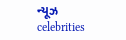ન્યૂઝ celebrities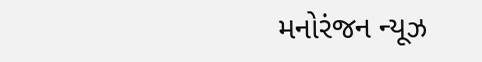મનોરંજન ન્યૂઝ